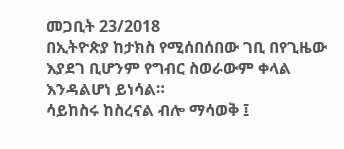መጋቢት 23/2018
በኢትዮጵያ ከታክስ የሚሰበሰበው ገቢ በየጊዜው እያደገ ቢሆንም የግብር ስወራውም ቀላል እንዳልሆነ ይነሳል።
ሳይከስሩ ከስረናል ብሎ ማሳወቅ ፤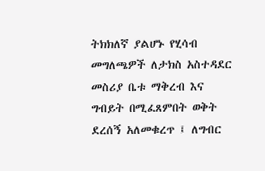ትክክለኛ ያልሆኑ የሂሳብ መግለጫዎች ለታክስ አስተዳደር መስሪያ ቤቱ ማቅረብ እና ግብይት በሚፈጸምበት ወቅት ደረሰኝ አለመቁረጥ ፤ ለግብር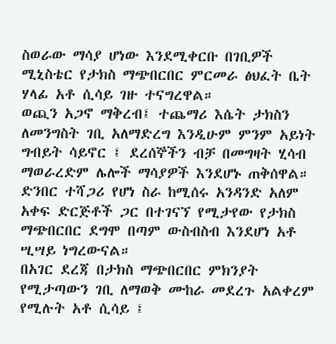ስወራው ማሳያ ሆነው እንደሚቀርቡ በገቢዎች ሚኒስቴር የታክስ ማጭበርበር ምርመራ ፅህፈት ቤት ሃላፊ አቶ ሲሳይ ገዙ ተናግረዋል።
ወጪን አጋኖ ማቅረብ፤ ተጨማሪ እሴት ታክስን ለመንግስት ገቢ አለማድረግ እንዲሁም ምንም አይነት ግብይት ሳይኖር ፤ ደረሰኞችን ብቻ በመግዛት ሂሳብ ማወራረድም ሌሎች ማሳያዎች እንደሆኑ ጠቅሰዋል።
ድንበር ተሻጋሪ የሆነ ስራ ከሚሰሩ አንዳንድ አለም አቀፍ ድርጅቶች ጋር በተገናኘ የሚታየው የታክስ ማጭበርበር ደግሞ በጣም ውስብስብ እንደሆነ አቶ ሢሣይ ነግረውናል።
በአገር ደረጃ በታክስ ማጭበርበር ምክንያት የሚታጣውን ገቢ ለማወቅ ሙከራ መደረጉ አልቀረም የሚሉት አቶ ሲሳይ ፤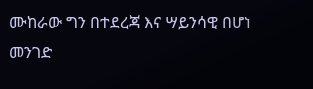ሙከራው ግን በተደረጃ እና ሣይንሳዊ በሆነ መንገድ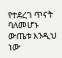የተደረገ ጥናት ባለመሆኑ ውጤቱ እንዲህ ነው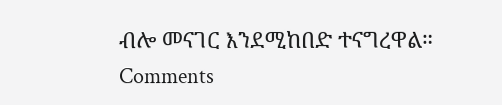ብሎ መናገር እንደሚከበድ ተናግረዋል።
Comments